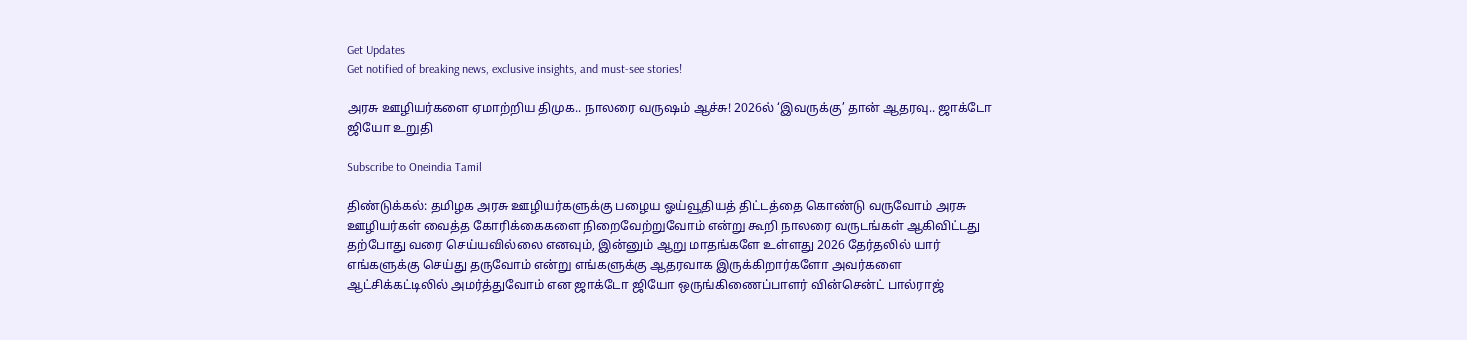Get Updates
Get notified of breaking news, exclusive insights, and must-see stories!

அரசு ஊழியர்களை ஏமாற்றிய திமுக.. நாலரை வருஷம் ஆச்சு! 2026ல் ‘இவருக்கு’ தான் ஆதரவு.. ஜாக்டோ ஜியோ உறுதி

Subscribe to Oneindia Tamil

திண்டுக்கல்: தமிழக அரசு ஊழியர்களுக்கு பழைய ஓய்வூதியத் திட்டத்தை கொண்டு வருவோம் அரசு ஊழியர்கள் வைத்த கோரிக்கைகளை நிறைவேற்றுவோம் என்று கூறி நாலரை வருடங்கள் ஆகிவிட்டது தற்போது வரை செய்யவில்லை எனவும், இன்னும் ஆறு மாதங்களே உள்ளது 2026 தேர்தலில் யார் எங்களுக்கு செய்து தருவோம் என்று எங்களுக்கு ஆதரவாக இருக்கிறார்களோ அவர்களை ஆட்சிக்கட்டிலில் அமர்த்துவோம் என ஜாக்டோ ஜியோ ஒருங்கிணைப்பாளர் வின்சென்ட் பால்ராஜ்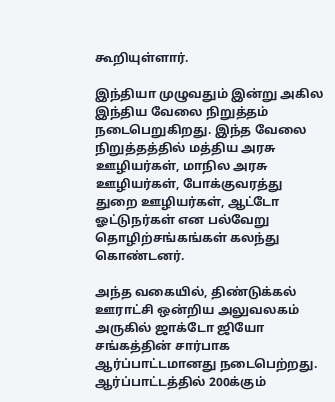கூறியுள்ளார்.

இந்தியா முழுவதும் இன்று அகில இந்திய வேலை நிறுத்தம் நடைபெறுகிறது. இந்த வேலை நிறுத்தத்தில் மத்திய அரசு ஊழியர்கள், மாநில அரசு ஊழியர்கள், போக்குவரத்து துறை ஊழியர்கள், ஆட்டோ ஓட்டுநர்கள் என பல்வேறு தொழிற்சங்கங்கள் கலந்து கொண்டனர்.

அந்த வகையில், திண்டுக்கல் ஊராட்சி ஒன்றிய அலுவலகம் அருகில் ஜாக்டோ ஜியோ சங்கத்தின் சார்பாக ஆர்ப்பாட்டமானது நடைபெற்றது. ஆர்ப்பாட்டத்தில் 200க்கும்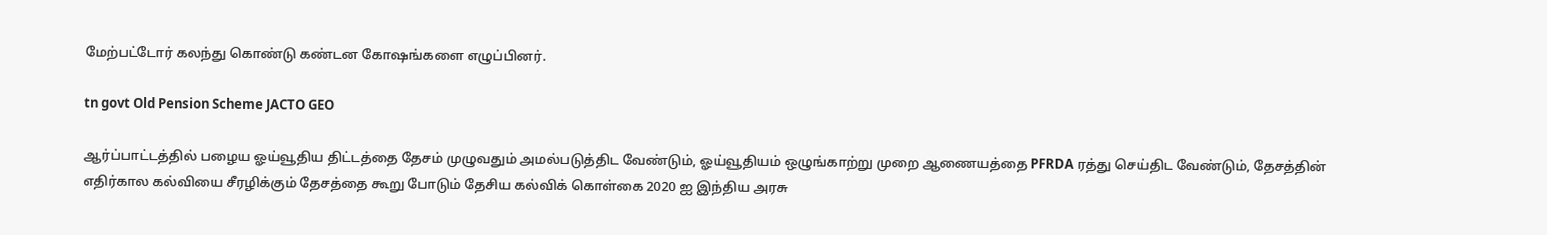மேற்பட்டோர் கலந்து கொண்டு கண்டன கோஷங்களை எழுப்பினர்.

tn govt Old Pension Scheme JACTO GEO

ஆர்ப்பாட்டத்தில் பழைய ஓய்வூதிய திட்டத்தை தேசம் முழுவதும் அமல்படுத்திட வேண்டும், ஓய்வூதியம் ஒழுங்காற்று முறை ஆணையத்தை PFRDA ரத்து செய்திட வேண்டும், தேசத்தின் எதிர்கால கல்வியை சீரழிக்கும் தேசத்தை கூறு போடும் தேசிய கல்விக் கொள்கை 2020 ஐ இந்திய அரசு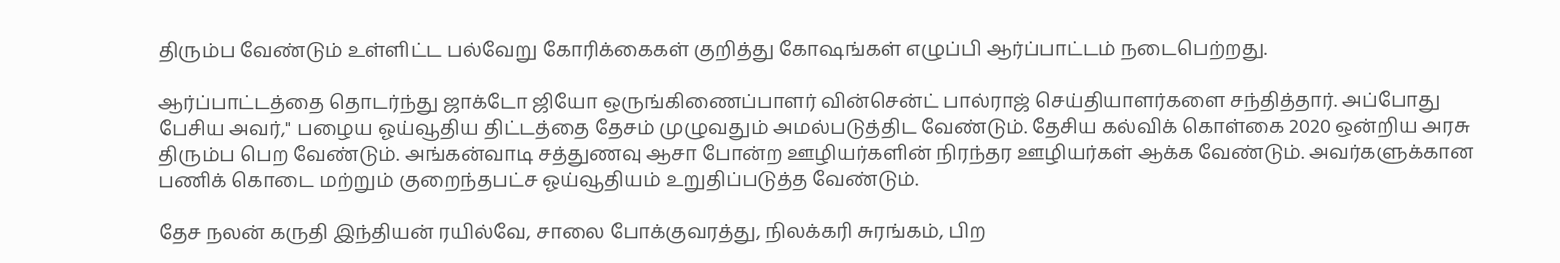திரும்ப வேண்டும் உள்ளிட்ட பல்வேறு கோரிக்கைகள் குறித்து கோஷங்கள் எழுப்பி ஆர்ப்பாட்டம் நடைபெற்றது.

ஆர்ப்பாட்டத்தை தொடர்ந்து ஜாக்டோ ஜியோ ஒருங்கிணைப்பாளர் வின்சென்ட் பால்ராஜ் செய்தியாளர்களை சந்தித்தார். அப்போது பேசிய அவர்," பழைய ஓய்வூதிய திட்டத்தை தேசம் முழுவதும் அமல்படுத்திட வேண்டும். தேசிய கல்விக் கொள்கை 2020 ஒன்றிய அரசு திரும்ப பெற வேண்டும். அங்கன்வாடி சத்துணவு ஆசா போன்ற ஊழியர்களின் நிரந்தர ஊழியர்கள் ஆக்க வேண்டும். அவர்களுக்கான பணிக் கொடை மற்றும் குறைந்தபட்ச ஓய்வூதியம் உறுதிப்படுத்த வேண்டும்.

தேச நலன் கருதி இந்தியன் ரயில்வே, சாலை போக்குவரத்து, நிலக்கரி சுரங்கம், பிற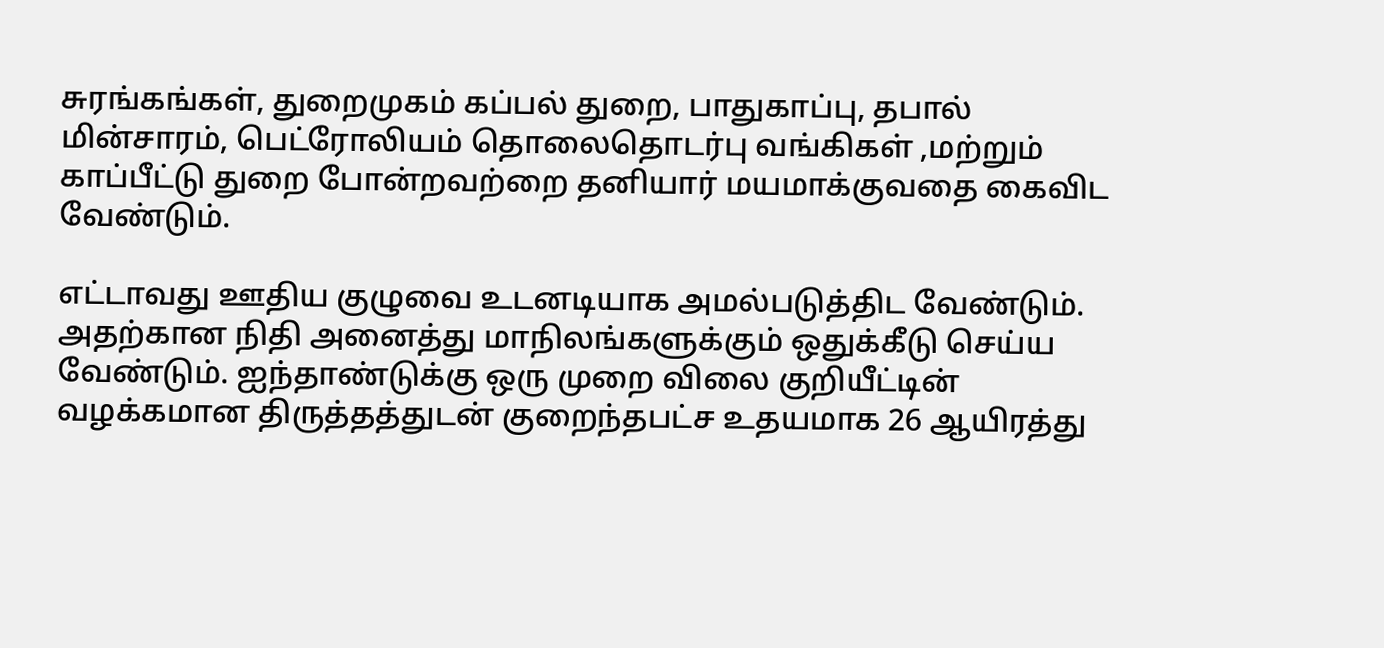சுரங்கங்கள், துறைமுகம் கப்பல் துறை, பாதுகாப்பு, தபால் மின்சாரம், பெட்ரோலியம் தொலைதொடர்பு வங்கிகள் ,மற்றும் காப்பீட்டு துறை போன்றவற்றை தனியார் மயமாக்குவதை கைவிட வேண்டும்.

எட்டாவது ஊதிய குழுவை உடனடியாக அமல்படுத்திட வேண்டும். அதற்கான நிதி அனைத்து மாநிலங்களுக்கும் ஒதுக்கீடு செய்ய வேண்டும். ஐந்தாண்டுக்கு ஒரு முறை விலை குறியீட்டின் வழக்கமான திருத்தத்துடன் குறைந்தபட்ச உதயமாக 26 ஆயிரத்து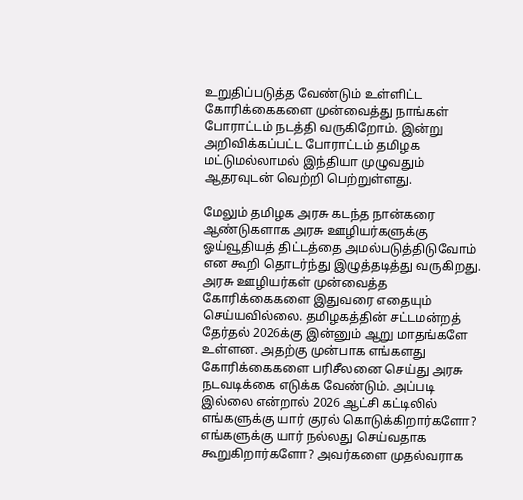உறுதிப்படுத்த வேண்டும் உள்ளிட்ட கோரிக்கைகளை முன்வைத்து நாங்கள் போராட்டம் நடத்தி வருகிறோம். இன்று அறிவிக்கப்பட்ட போராட்டம் தமிழக மட்டுமல்லாமல் இந்தியா முழுவதும் ஆதரவுடன் வெற்றி பெற்றுள்ளது.

மேலும் தமிழக அரசு கடந்த நான்கரை ஆண்டுகளாக அரசு ஊழியர்களுக்கு ஓய்வூதியத் திட்டத்தை அமல்படுத்திடுவோம் என கூறி தொடர்ந்து இழுத்தடித்து வருகிறது. அரசு ஊழியர்கள் முன்வைத்த கோரிக்கைகளை இதுவரை எதையும் செய்யவில்லை. தமிழகத்தின் சட்டமன்றத் தேர்தல் 2026க்கு இன்னும் ஆறு மாதங்களே உள்ளன. அதற்கு முன்பாக எங்களது கோரிக்கைகளை பரிசீலனை செய்து அரசு நடவடிக்கை எடுக்க வேண்டும். அப்படி இல்லை என்றால் 2026 ஆட்சி கட்டிலில் எங்களுக்கு யார் குரல் கொடுக்கிறார்களோ? எங்களுக்கு யார் நல்லது செய்வதாக கூறுகிறார்களோ? அவர்களை முதல்வராக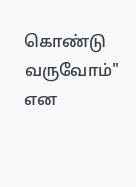கொண்டு வருவோம்" என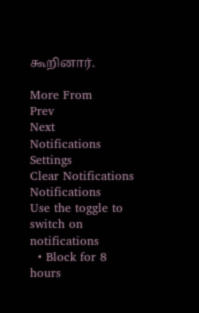கூறினார்.

More From
Prev
Next
Notifications
Settings
Clear Notifications
Notifications
Use the toggle to switch on notifications
  • Block for 8 hours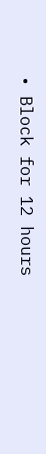• Block for 12 hours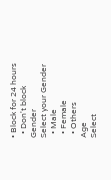• Block for 24 hours
  • Don't block
Gender
Select your Gender
  • Male
  • Female
  • Others
Age
Select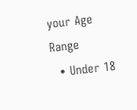your Age Range
  • Under 18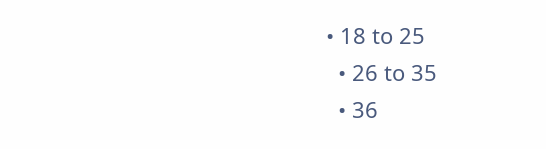• 18 to 25
  • 26 to 35
  • 36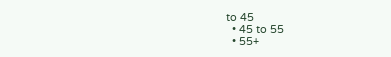to 45
  • 45 to 55
  • 55+